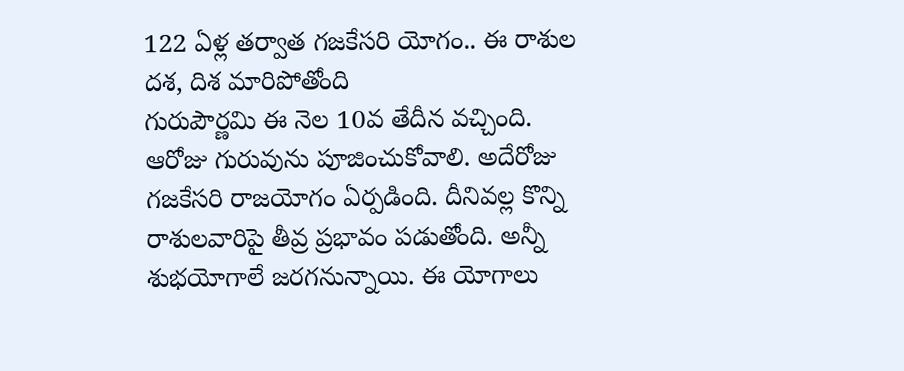122 ఏళ్ల తర్వాత గజకేసరి యోగం.. ఈ రాశుల దశ, దిశ మారిపోతోంది
గురుపౌర్ణమి ఈ నెల 10వ తేదీన వచ్చింది. ఆరోజు గురువును పూజించుకోవాలి. అదేరోజు గజకేసరి రాజయోగం ఏర్పడింది. దీనివల్ల కొన్ని రాశులవారిపై తీవ్ర ప్రభావం పడుతోంది. అన్నీ శుభయోగాలే జరగనున్నాయి. ఈ యోగాలు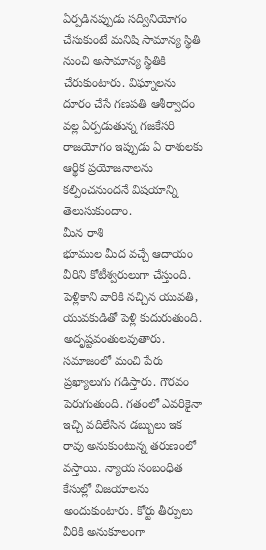ఏర్పడినప్పుడు సద్వినియోగం చేసుకుంటే మనిషి సామాన్య స్థితి నుంచి అసామాన్య స్థితికి చేరుకుంటారు. విఘ్నాలను దూరం చేసే గణపతి ఆశీర్వాదం వల్ల ఏర్పడుతున్న గజకేసరి రాజయోగం ఇప్పుడు ఏ రాశులకు ఆర్థిక ప్రయోజనాలను కల్పించనుందనే విషయాన్ని తెలుసుకుందాం.
మీన రాశి
భూముల మీద వచ్చే ఆదాయం వీరిని కోటీశ్వరులుగా చేస్తుంది. పెళ్లికాని వారికి నచ్చిన యువతి, యువకుడితో పెళ్లి కుదురుతుంది. అదృష్టవంతులవుతారు. సమాజంలో మంచి పేరు ప్రఖ్యాలుగు గడిస్తారు. గౌరవం పెరుగుతుంది. గతంలో ఎవరికైనా ఇచ్చి వదిలేసిన డబ్బులు ఇక రావు అనుకుంటున్న తరుణంలో వస్తాయి. న్యాయ సంబంధిత కేసుల్లో విజయాలను అందుకుంటారు. కోర్టు తీర్పులు వీరికి అనుకూలంగా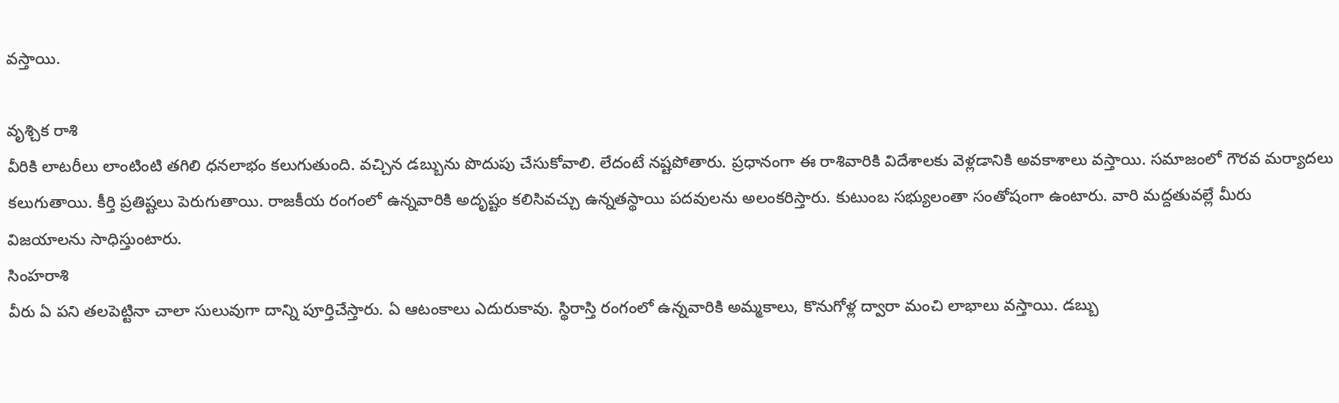వస్తాయి.

వృశ్చిక రాశి
వీరికి లాటరీలు లాంటింటి తగిలి ధనలాభం కలుగుతుంది. వచ్చిన డబ్బును పొదుపు చేసుకోవాలి. లేదంటే నష్టపోతారు. ప్రధానంగా ఈ రాశివారికి విదేశాలకు వెళ్లడానికి అవకాశాలు వస్తాయి. సమాజంలో గౌరవ మర్యాదలు కలుగుతాయి. కీర్తి ప్రతిష్టలు పెరుగుతాయి. రాజకీయ రంగంలో ఉన్నవారికి అదృష్టం కలిసివచ్చు ఉన్నతస్థాయి పదవులను అలంకరిస్తారు. కుటుంబ సభ్యులంతా సంతోషంగా ఉంటారు. వారి మద్దతువల్లే మీరు విజయాలను సాధిస్తుంటారు.
సింహరాశి
వీరు ఏ పని తలపెట్టినా చాలా సులువుగా దాన్ని పూర్తిచేస్తారు. ఏ ఆటంకాలు ఎదురుకావు. స్థిరాస్తి రంగంలో ఉన్నవారికి అమ్మకాలు, కొనుగోళ్ల ద్వారా మంచి లాభాలు వస్తాయి. డబ్బు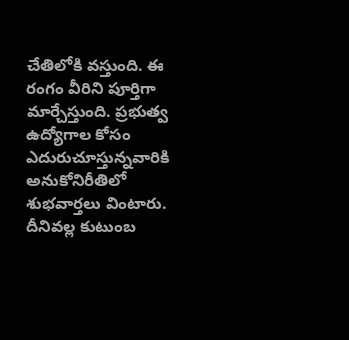చేతిలోకి వస్తుంది. ఈ రంగం వీరిని పూర్తిగా మార్చేస్తుంది. ప్రభుత్వ ఉద్యోగాల కోసం ఎదురుచూస్తున్నవారికి అనుకోనిరీతిలో శుభవార్తలు వింటారు. దీనివల్ల కుటుంబ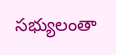సభ్యులంతా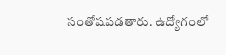సంతోషపడతారు. ఉద్యోగంలో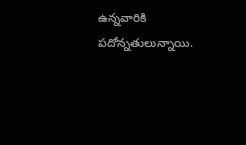ఉన్నవారికి పదోన్నతులున్నాయి.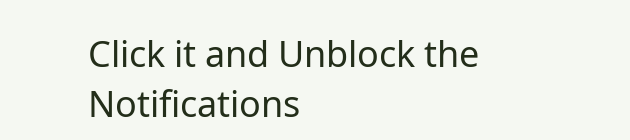Click it and Unblock the Notifications